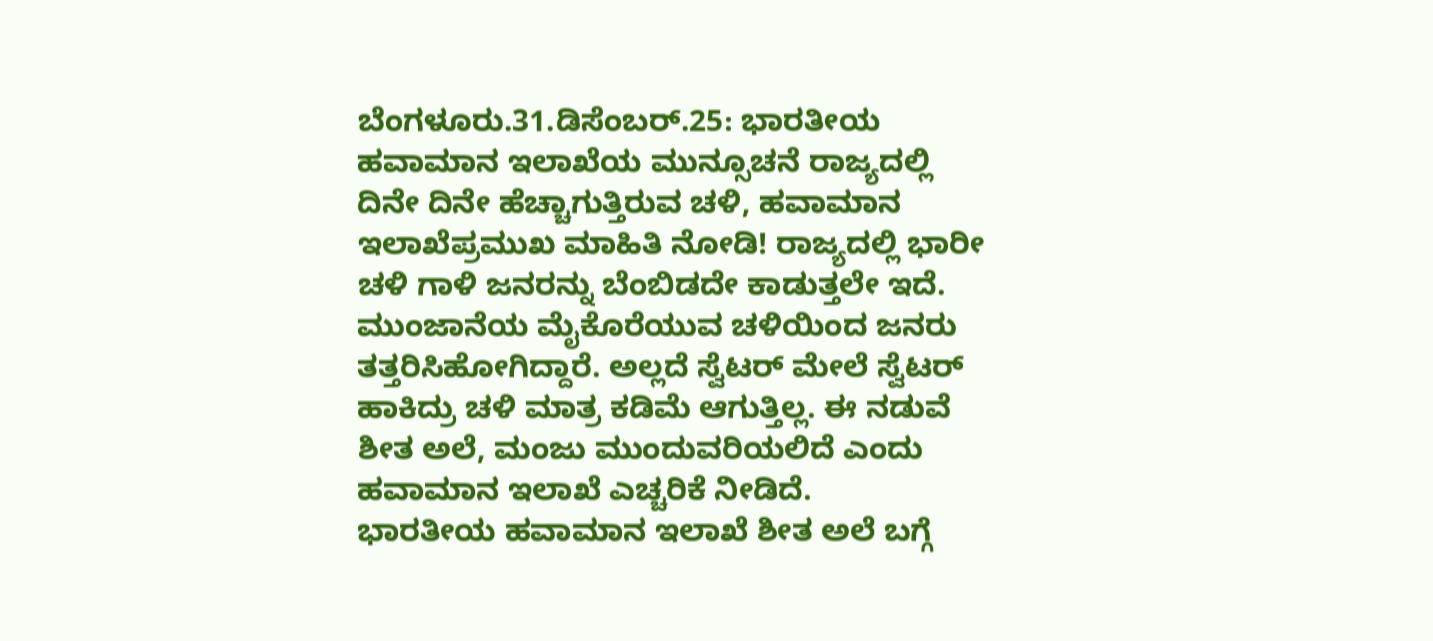ಬೆಂಗಳೂರು.31.ಡಿಸೆಂಬರ್.25: ಭಾರತೀಯ ಹವಾಮಾನ ಇಲಾಖೆಯ ಮುನ್ಸೂಚನೆ ರಾಜ್ಯದಲ್ಲಿ ದಿನೇ ದಿನೇ ಹೆಚ್ಚಾಗುತ್ತಿರುವ ಚಳಿ, ಹವಾಮಾನ ಇಲಾಖೆಪ್ರಮುಖ ಮಾಹಿತಿ ನೋಡಿ! ರಾಜ್ಯದಲ್ಲಿ ಭಾರೀ ಚಳಿ ಗಾಳಿ ಜನರನ್ನು ಬೆಂಬಿಡದೇ ಕಾಡುತ್ತಲೇ ಇದೆ. ಮುಂಜಾನೆಯ ಮೈಕೊರೆಯುವ ಚಳಿಯಿಂದ ಜನರು ತತ್ತರಿಸಿಹೋಗಿದ್ದಾರೆ. ಅಲ್ಲದೆ ಸ್ವೆಟರ್ ಮೇಲೆ ಸ್ವೆಟರ್ ಹಾಕಿದ್ರು ಚಳಿ ಮಾತ್ರ ಕಡಿಮೆ ಆಗುತ್ತಿಲ್ಲ. ಈ ನಡುವೆ ಶೀತ ಅಲೆ, ಮಂಜು ಮುಂದುವರಿಯಲಿದೆ ಎಂದು ಹವಾಮಾನ ಇಲಾಖೆ ಎಚ್ಚರಿಕೆ ನೀಡಿದೆ.
ಭಾರತೀಯ ಹವಾಮಾನ ಇಲಾಖೆ ಶೀತ ಅಲೆ ಬಗ್ಗೆ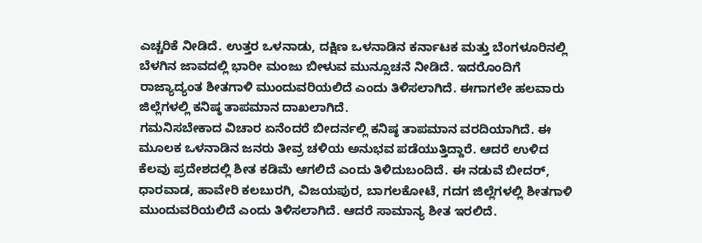ಎಚ್ಚರಿಕೆ ನೀಡಿದೆ. ಉತ್ತರ ಒಳನಾಡು, ದಕ್ಷಿಣ ಒಳನಾಡಿನ ಕರ್ನಾಟಕ ಮತ್ತು ಬೆಂಗಳೂರಿನಲ್ಲಿ ಬೆಳಗಿನ ಜಾವದಲ್ಲಿ ಭಾರೀ ಮಂಜು ಬೀಳುವ ಮುನ್ಸೂಚನೆ ನೀಡಿದೆ. ಇದರೊಂದಿಗೆ ರಾಜ್ಯಾದ್ಯಂತ ಶೀತಗಾಳಿ ಮುಂದುವರಿಯಲಿದೆ ಎಂದು ತಿಳಿಸಲಾಗಿದೆ. ಈಗಾಗಲೇ ಹಲವಾರು ಜಿಲ್ಲೆಗಳಲ್ಲಿ ಕನಿಷ್ಠ ತಾಪಮಾನ ದಾಖಲಾಗಿದೆ.
ಗಮನಿಸಬೇಕಾದ ವಿಚಾರ ಏನೆಂದರೆ ಬೀದರ್ನಲ್ಲಿ ಕನಿಷ್ಠ ತಾಪಮಾನ ವರದಿಯಾಗಿದೆ. ಈ ಮೂಲಕ ಒಳನಾಡಿನ ಜನರು ತೀವ್ರ ಚಳಿಯ ಅನುಭವ ಪಡೆಯುತ್ತಿದ್ದಾರೆ. ಆದರೆ ಉಳಿದ ಕೆಲವು ಪ್ರದೇಶದಲ್ಲಿ ಶೀತ ಕಡಿಮೆ ಆಗಲಿದೆ ಎಂದು ತಿಳಿದುಬಂದಿದೆ. ಈ ನಡುವೆ ಬೀದರ್, ಧಾರವಾಡ, ಹಾವೇರಿ ಕಲಬುರಗಿ, ವಿಜಯಪುರ, ಬಾಗಲಕೋಟೆ, ಗದಗ ಜಿಲ್ಲೆಗಳಲ್ಲಿ ಶೀತಗಾಳಿ ಮುಂದುವರಿಯಲಿದೆ ಎಂದು ತಿಳಿಸಲಾಗಿದೆ. ಆದರೆ ಸಾಮಾನ್ಯ ಶೀತ ಇರಲಿದೆ.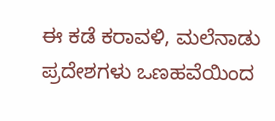ಈ ಕಡೆ ಕರಾವಳಿ, ಮಲೆನಾಡು ಪ್ರದೇಶಗಳು ಒಣಹವೆಯಿಂದ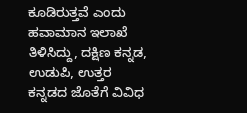ಕೂಡಿರುತ್ತವೆ ಎಂದು ಹವಾಮಾನ ಇಲಾಖೆ ತಿಳಿಸಿದ್ದು, ದಕ್ಷಿಣ ಕನ್ನಡ, ಉಡುಪಿ, ಉತ್ತರ ಕನ್ನಡದ ಜೊತೆಗೆ ವಿವಿಧ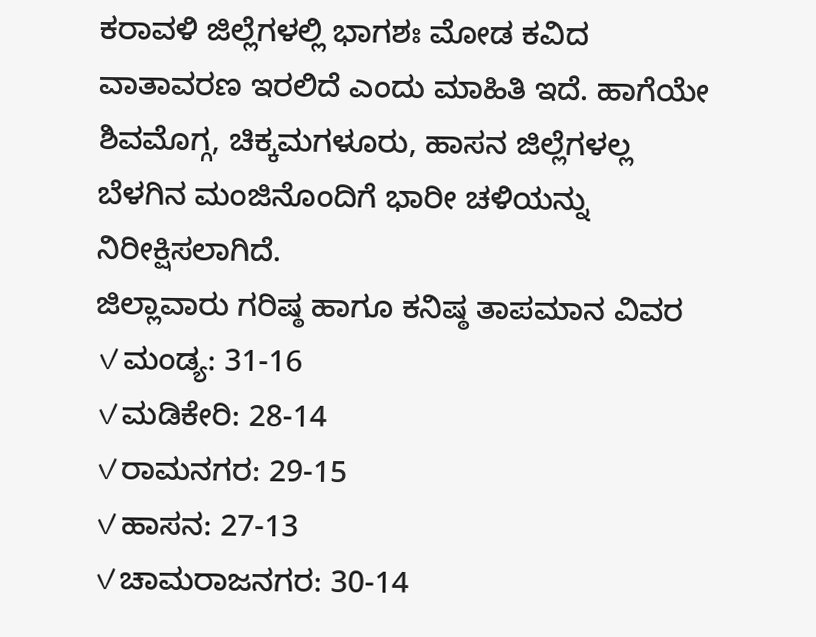ಕರಾವಳಿ ಜಿಲ್ಲೆಗಳಲ್ಲಿ ಭಾಗಶಃ ಮೋಡ ಕವಿದ ವಾತಾವರಣ ಇರಲಿದೆ ಎಂದು ಮಾಹಿತಿ ಇದೆ. ಹಾಗೆಯೇ ಶಿವಮೊಗ್ಗ, ಚಿಕ್ಕಮಗಳೂರು, ಹಾಸನ ಜಿಲ್ಲೆಗಳಲ್ಲ ಬೆಳಗಿನ ಮಂಜಿನೊಂದಿಗೆ ಭಾರೀ ಚಳಿಯನ್ನು ನಿರೀಕ್ಷಿಸಲಾಗಿದೆ.
ಜಿಲ್ಲಾವಾರು ಗರಿಷ್ಠ ಹಾಗೂ ಕನಿಷ್ಠ ತಾಪಮಾನ ವಿವರ
✓ಮಂಡ್ಯ: 31-16
✓ಮಡಿಕೇರಿ: 28-14
✓ರಾಮನಗರ: 29-15
✓ಹಾಸನ: 27-13
✓ಚಾಮರಾಜನಗರ: 30-14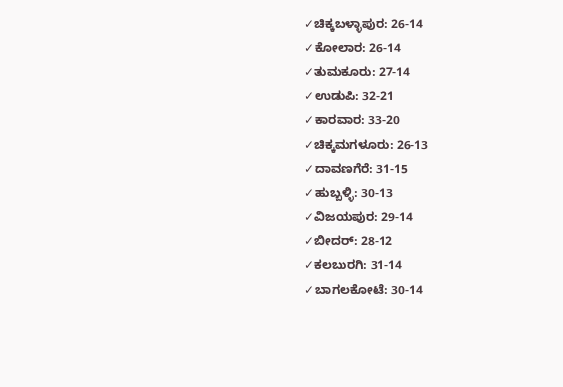✓ಚಿಕ್ಕಬಳ್ಳಾಪುರ: 26-14
✓ಕೋಲಾರ: 26-14
✓ತುಮಕೂರು: 27-14
✓ಉಡುಪಿ: 32-21
✓ಕಾರವಾರ: 33-20
✓ಚಿಕ್ಕಮಗಳೂರು: 26-13
✓ದಾವಣಗೆರೆ: 31-15
✓ಹುಬ್ಬಳ್ಳಿ: 30-13
✓ವಿಜಯಪುರ: 29-14
✓ಬೀದರ್: 28-12
✓ಕಲಬುರಗಿ: 31-14
✓ಬಾಗಲಕೋಟೆ: 30-14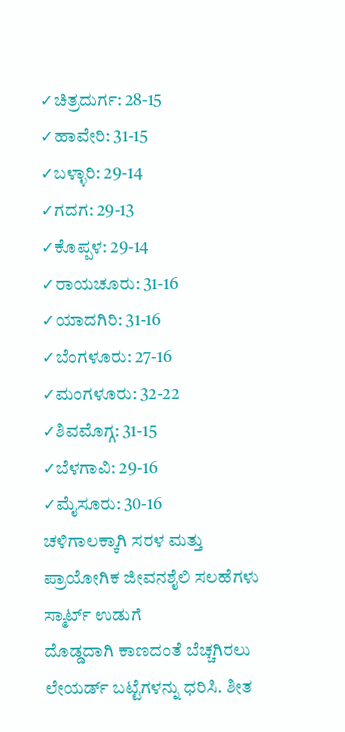✓ಚಿತ್ರದುರ್ಗ: 28-15
✓ಹಾವೇರಿ: 31-15
✓ಬಳ್ಳಾರಿ: 29-14
✓ಗದಗ: 29-13
✓ಕೊಪ್ಪಳ: 29-14
✓ರಾಯಚೂರು: 31-16
✓ಯಾದಗಿರಿ: 31-16
✓ಬೆಂಗಳೂರು: 27-16
✓ಮಂಗಳೂರು: 32-22
✓ಶಿವಮೊಗ್ಗ: 31-15
✓ಬೆಳಗಾವಿ: 29-16
✓ಮೈಸೂರು: 30-16
ಚಳಿಗಾಲಕ್ಕಾಗಿ ಸರಳ ಮತ್ತು ಪ್ರಾಯೋಗಿಕ ಜೀವನಶೈಲಿ ಸಲಹೆಗಳು
ಸ್ಮಾರ್ಟ್ ಉಡುಗೆ
ದೊಡ್ಡದಾಗಿ ಕಾಣದಂತೆ ಬೆಚ್ಚಗಿರಲು ಲೇಯರ್ಡ್ ಬಟ್ಟೆಗಳನ್ನು ಧರಿಸಿ. ಶೀತ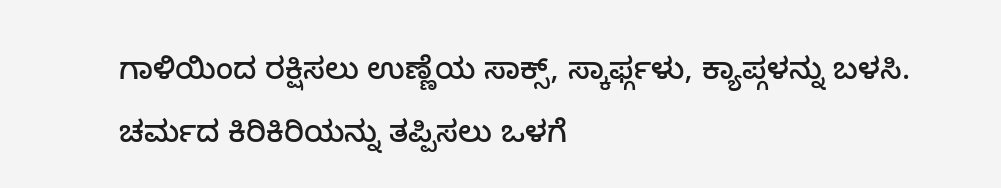ಗಾಳಿಯಿಂದ ರಕ್ಷಿಸಲು ಉಣ್ಣೆಯ ಸಾಕ್ಸ್, ಸ್ಕಾರ್ಫ್ಗಳು, ಕ್ಯಾಪ್ಗಳನ್ನು ಬಳಸಿ. ಚರ್ಮದ ಕಿರಿಕಿರಿಯನ್ನು ತಪ್ಪಿಸಲು ಒಳಗೆ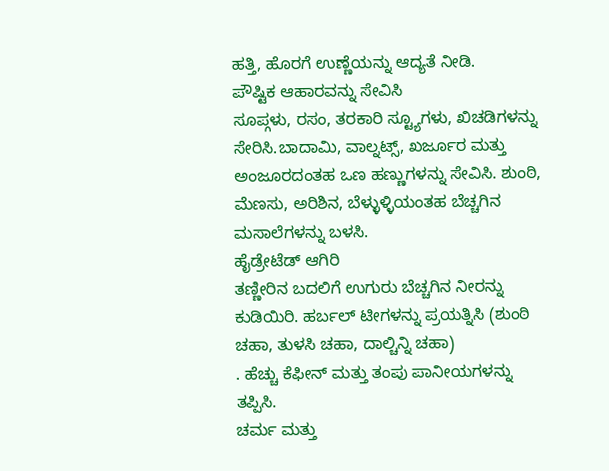ಹತ್ತಿ, ಹೊರಗೆ ಉಣ್ಣೆಯನ್ನು ಆದ್ಯತೆ ನೀಡಿ.
ಪೌಷ್ಟಿಕ ಆಹಾರವನ್ನು ಸೇವಿಸಿ
ಸೂಪ್ಗಳು, ರಸಂ, ತರಕಾರಿ ಸ್ಟ್ಯೂಗಳು, ಖಿಚಡಿಗಳನ್ನು ಸೇರಿಸಿ.ಬಾದಾಮಿ, ವಾಲ್ನಟ್ಸ್, ಖರ್ಜೂರ ಮತ್ತು ಅಂಜೂರದಂತಹ ಒಣ ಹಣ್ಣುಗಳನ್ನು ಸೇವಿಸಿ. ಶುಂಠಿ, ಮೆಣಸು, ಅರಿಶಿನ, ಬೆಳ್ಳುಳ್ಳಿಯಂತಹ ಬೆಚ್ಚಗಿನ ಮಸಾಲೆಗಳನ್ನು ಬಳಸಿ.
ಹೈಡ್ರೇಟೆಡ್ ಆಗಿರಿ
ತಣ್ಣೀರಿನ ಬದಲಿಗೆ ಉಗುರು ಬೆಚ್ಚಗಿನ ನೀರನ್ನು ಕುಡಿಯಿರಿ. ಹರ್ಬಲ್ ಟೀಗಳನ್ನು ಪ್ರಯತ್ನಿಸಿ (ಶುಂಠಿ ಚಹಾ, ತುಳಸಿ ಚಹಾ, ದಾಲ್ಚಿನ್ನಿ ಚಹಾ)
. ಹೆಚ್ಚು ಕೆಫೀನ್ ಮತ್ತು ತಂಪು ಪಾನೀಯಗಳನ್ನು ತಪ್ಪಿಸಿ.
ಚರ್ಮ ಮತ್ತು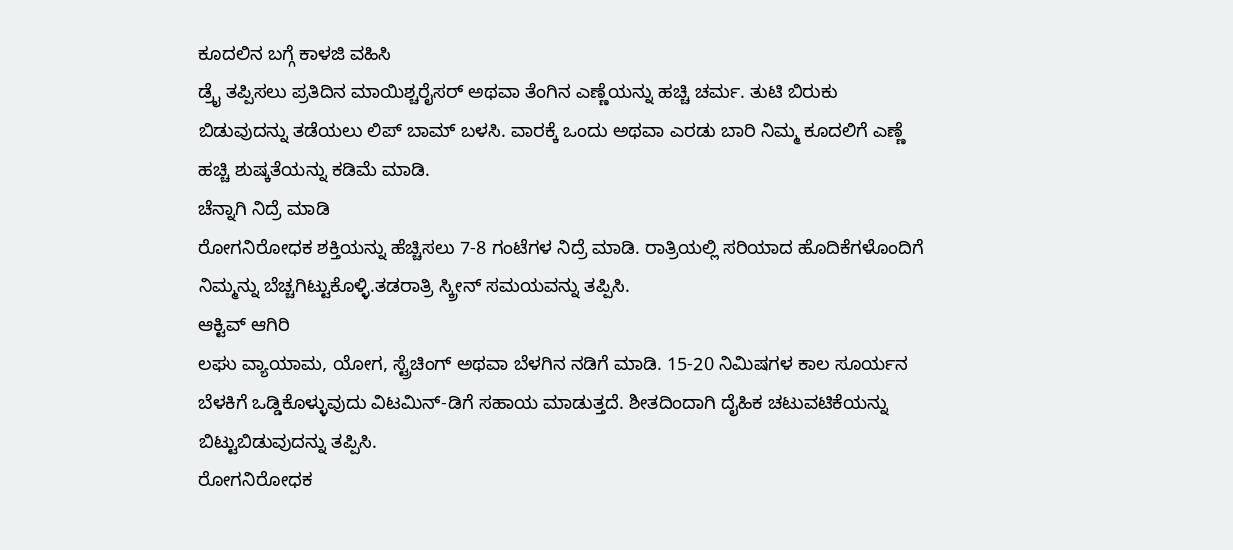ಕೂದಲಿನ ಬಗ್ಗೆ ಕಾಳಜಿ ವಹಿಸಿ
ಡ್ರೈ ತಪ್ಪಿಸಲು ಪ್ರತಿದಿನ ಮಾಯಿಶ್ಚರೈಸರ್ ಅಥವಾ ತೆಂಗಿನ ಎಣ್ಣೆಯನ್ನು ಹಚ್ಚಿ ಚರ್ಮ. ತುಟಿ ಬಿರುಕು ಬಿಡುವುದನ್ನು ತಡೆಯಲು ಲಿಪ್ ಬಾಮ್ ಬಳಸಿ. ವಾರಕ್ಕೆ ಒಂದು ಅಥವಾ ಎರಡು ಬಾರಿ ನಿಮ್ಮ ಕೂದಲಿಗೆ ಎಣ್ಣೆ ಹಚ್ಚಿ ಶುಷ್ಕತೆಯನ್ನು ಕಡಿಮೆ ಮಾಡಿ.
ಚೆನ್ನಾಗಿ ನಿದ್ರೆ ಮಾಡಿ
ರೋಗನಿರೋಧಕ ಶಕ್ತಿಯನ್ನು ಹೆಚ್ಚಿಸಲು 7-8 ಗಂಟೆಗಳ ನಿದ್ರೆ ಮಾಡಿ. ರಾತ್ರಿಯಲ್ಲಿ ಸರಿಯಾದ ಹೊದಿಕೆಗಳೊಂದಿಗೆ ನಿಮ್ಮನ್ನು ಬೆಚ್ಚಗಿಟ್ಟುಕೊಳ್ಳಿ.ತಡರಾತ್ರಿ ಸ್ಕ್ರೀನ್ ಸಮಯವನ್ನು ತಪ್ಪಿಸಿ.
ಆಕ್ಟಿವ್ ಆಗಿರಿ
ಲಘು ವ್ಯಾಯಾಮ, ಯೋಗ, ಸ್ಟ್ರೆಚಿಂಗ್ ಅಥವಾ ಬೆಳಗಿನ ನಡಿಗೆ ಮಾಡಿ. 15-20 ನಿಮಿಷಗಳ ಕಾಲ ಸೂರ್ಯನ ಬೆಳಕಿಗೆ ಒಡ್ಡಿಕೊಳ್ಳುವುದು ವಿಟಮಿನ್-ಡಿಗೆ ಸಹಾಯ ಮಾಡುತ್ತದೆ. ಶೀತದಿಂದಾಗಿ ದೈಹಿಕ ಚಟುವಟಿಕೆಯನ್ನು ಬಿಟ್ಟುಬಿಡುವುದನ್ನು ತಪ್ಪಿಸಿ.
ರೋಗನಿರೋಧಕ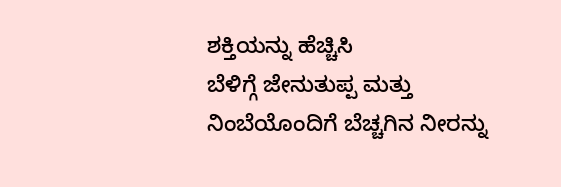ಶಕ್ತಿಯನ್ನು ಹೆಚ್ಚಿಸಿ
ಬೆಳಿಗ್ಗೆ ಜೇನುತುಪ್ಪ ಮತ್ತು ನಿಂಬೆಯೊಂದಿಗೆ ಬೆಚ್ಚಗಿನ ನೀರನ್ನು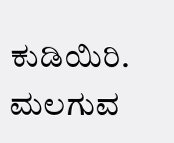ಕುಡಿಯಿರಿ. ಮಲಗುವ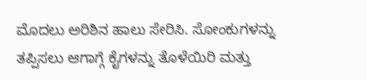ಮೊದಲು ಅರಿಶಿನ ಹಾಲು ಸೇರಿಸಿ. ಸೋಂಕುಗಳನ್ನು ತಪ್ಪಿಸಲು ಆಗಾಗ್ಗೆ ಕೈಗಳನ್ನು ತೊಳೆಯಿರಿ ಮತ್ತು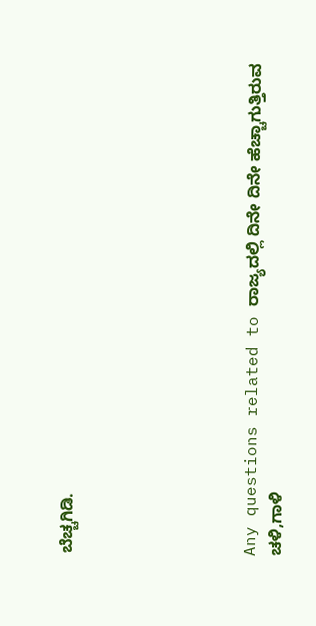ಬೆಚ್ಚಗಿಡಿ.






Any questions related to ರಾಜ್ಯದಲ್ಲಿ ದಿನೇ ದಿನೇ ಹೆಚ್ಚಾಗುತ್ತಿರುವ ಚಳಿ,ಗಾಳಿ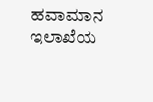ಹವಾಮಾನ ಇಲಾಖೆಯ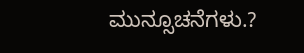ಮುನ್ಸೂಚನೆಗಳು.?